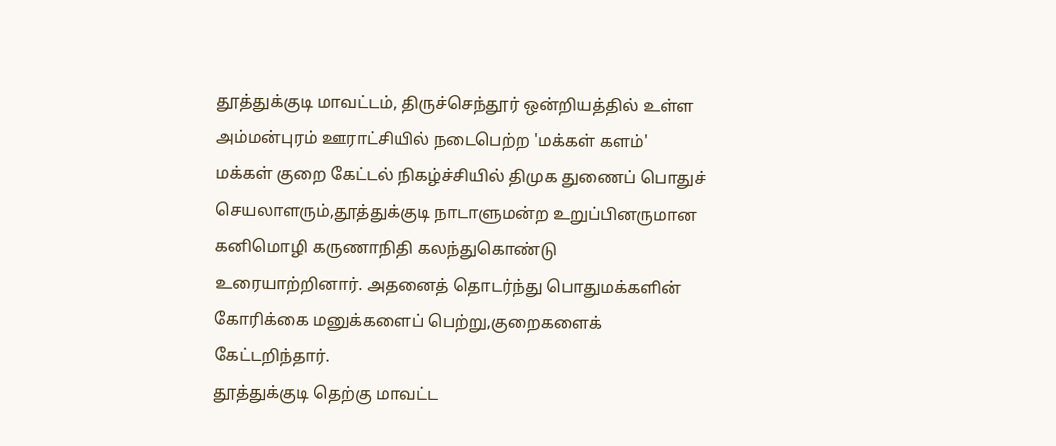தூத்துக்குடி மாவட்டம், திருச்செந்தூர் ஒன்றியத்தில் உள்ள அம்மன்புரம் ஊராட்சியில் நடைபெற்ற 'மக்கள் களம்' மக்கள் குறை கேட்டல் நிகழ்ச்சியில் திமுக துணைப் பொதுச் செயலாளரும்,தூத்துக்குடி நாடாளுமன்ற உறுப்பினருமான கனிமொழி கருணாநிதி கலந்துகொண்டு உரையாற்றினார். அதனைத் தொடர்ந்து பொதுமக்களின் கோரிக்கை மனுக்களைப் பெற்று,குறைகளைக் கேட்டறிந்தார்.
தூத்துக்குடி தெற்கு மாவட்ட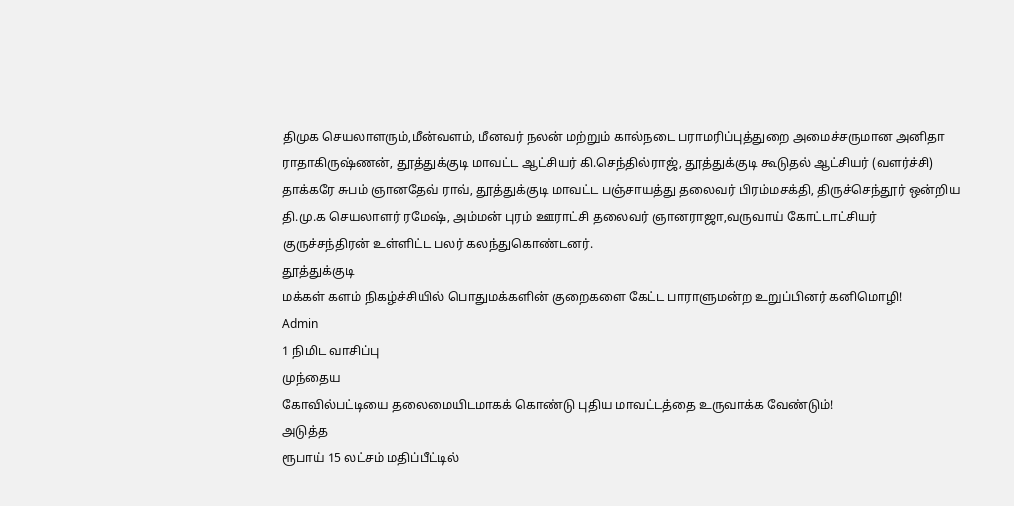திமுக செயலாளரும்,மீன்வளம், மீனவர் நலன் மற்றும் கால்நடை பராமரிப்புத்துறை அமைச்சருமான அனிதா ராதாகிருஷ்ணன், தூத்துக்குடி மாவட்ட ஆட்சியர் கி.செந்தில்ராஜ், தூத்துக்குடி கூடுதல் ஆட்சியர் (வளர்ச்சி) தாக்கரே சுபம் ஞானதேவ் ராவ், தூத்துக்குடி மாவட்ட பஞ்சாயத்து தலைவர் பிரம்மசக்தி, திருச்செந்தூர் ஒன்றிய தி.மு.க செயலாளர் ரமேஷ், அம்மன் புரம் ஊராட்சி தலைவர் ஞானராஜா,வருவாய் கோட்டாட்சியர் குருச்சந்திரன் உள்ளிட்ட பலர் கலந்துகொண்டனர்.
தூத்துக்குடி
மக்கள் களம் நிகழ்ச்சியில் பொதுமக்களின் குறைகளை கேட்ட பாராளுமன்ற உறுப்பினர் கனிமொழி!
Admin
1 நிமிட வாசிப்பு
முந்தைய
கோவில்பட்டியை தலைமையிடமாகக் கொண்டு புதிய மாவட்டத்தை உருவாக்க வேண்டும்!
அடுத்த
ரூபாய் 15 லட்சம் மதிப்பீட்டில்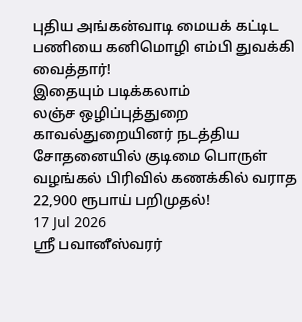புதிய அங்கன்வாடி மையக் கட்டிட பணியை கனிமொழி எம்பி துவக்கி வைத்தார்!
இதையும் படிக்கலாம்
லஞ்ச ஒழிப்புத்துறை காவல்துறையினர் நடத்திய சோதனையில் குடிமை பொருள் வழங்கல் பிரிவில் கணக்கில் வராத 22,900 ரூபாய் பறிமுதல்!
17 Jul 2026
ஸ்ரீ பவானீஸ்வரர்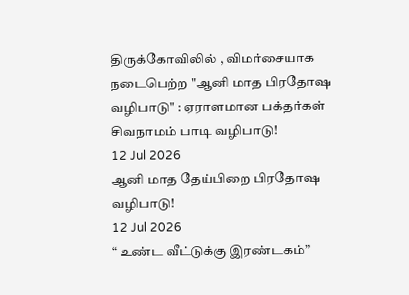திருக்கோவிலில் , விமர்சையாக நடைபெற்ற "ஆனி மாத பிரதோஷ வழிபாடு" : ஏராளமான பக்தர்கள் சிவநாமம் பாடி வழிபாடு!
12 Jul 2026
ஆனி மாத தேய்பிறை பிரதோஷ வழிபாடு!
12 Jul 2026
“ உண்ட வீட்டுக்கு இரண்டகம்”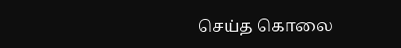செய்த கொலை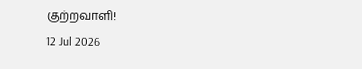குற்றவாளி!
12 Jul 2026